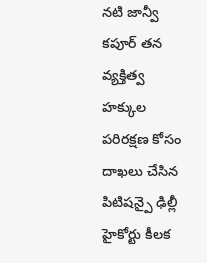నటి జాన్వీ కపూర్ తన వ్యక్తిత్వ హక్కుల పరిరక్షణ కోసం దాఖలు చేసిన పిటిషన్పై ఢిల్లీ హైకోర్టు కీలక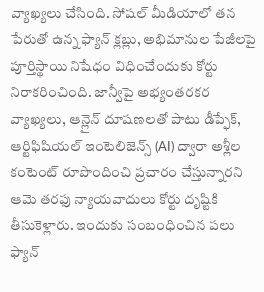వ్యాఖ్యలు చేసింది. సోషల్ మీడియాలో తన పేరుతో ఉన్న ఫ్యాన్ క్లబ్లు, అభిమానుల పేజీలపై పూర్తిస్థాయి నిషేధం విధించేందుకు కోర్టు నిరాకరించింది. జాన్వీపై అభ్యంతరకర వ్యాఖ్యలు, ఆన్లైన్ దూషణలతో పాటు డీప్ఫేక్, ఆర్టిఫిషియల్ ఇంటెలిజెన్స్ (AI) ద్వారా అశ్లీల కంటెంట్ రూపొందించి ప్రచారం చేస్తున్నారని ఆమె తరఫు న్యాయవాదులు కోర్టు దృష్టికి తీసుకెళ్లారు. ఇందుకు సంబంధించిన పలు ఫ్యాన్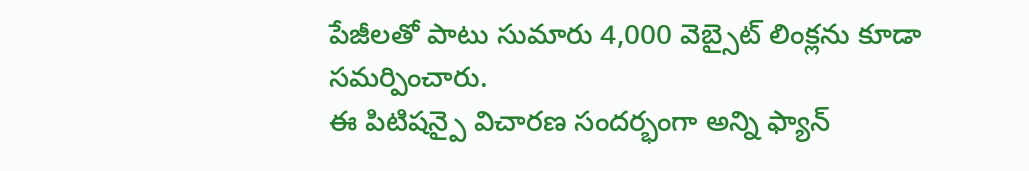పేజీలతో పాటు సుమారు 4,000 వెబ్సైట్ లింక్లను కూడా సమర్పించారు.
ఈ పిటిషన్పై విచారణ సందర్భంగా అన్ని ఫ్యాన్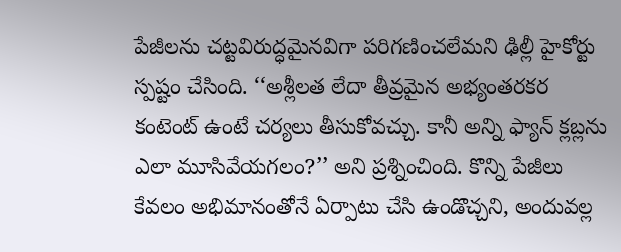పేజీలను చట్టవిరుద్ధమైనవిగా పరిగణించలేమని ఢిల్లీ హైకోర్టు స్పష్టం చేసింది. ‘‘అశ్లీలత లేదా తీవ్రమైన అభ్యంతరకర కంటెంట్ ఉంటే చర్యలు తీసుకోవచ్చు. కానీ అన్ని ఫ్యాన్ క్లబ్లను ఎలా మూసివేయగలం?’’ అని ప్రశ్నించింది. కొన్ని పేజీలు కేవలం అభిమానంతోనే ఏర్పాటు చేసి ఉండొచ్చని, అందువల్ల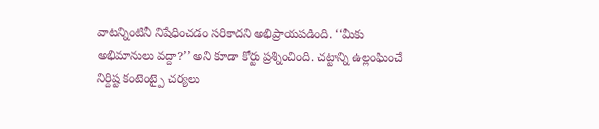వాటన్నింటినీ నిషేధించడం సరికాదని అభిప్రాయపడింది. ‘‘మీకు అభిమానులు వద్దా?’’ అని కూడా కోర్టు ప్రశ్నించింది. చట్టాన్ని ఉల్లంఘించే నిర్దిష్ట కంటెంట్పై చర్యలు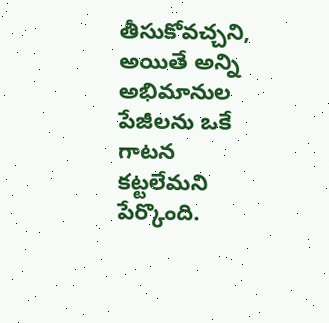తీసుకోవచ్చని, అయితే అన్ని అభిమానుల పేజీలను ఒకే గాటన కట్టలేమని పేర్కొంది.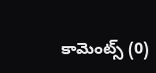కామెంట్స్ (0)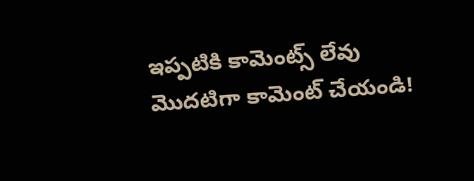ఇప్పటికి కామెంట్స్ లేవు
మొదటిగా కామెంట్ చేయండి!